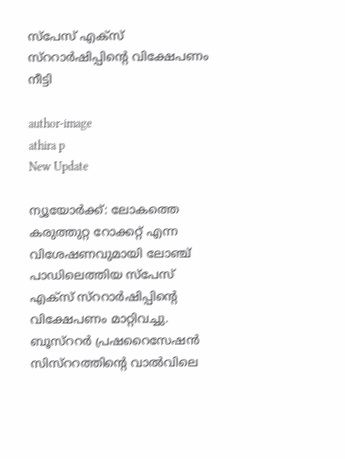സ്പേസ് എക്സ് സ്ററാര്‍ഷിപ്പിന്റെ വിക്ഷേപണം നീട്ടി

author-image
athira p
New Update

ന്യൂയോര്‍ക്ക്: ലോകത്തെ കരുത്തുറ്റ റോക്കറ്റ് എന്ന വിശേഷണവുമായി ലോഞ്ച് പാഡിലെത്തിയ സ്പേസ് എക്സ് സ്ററാര്‍ഷിപ്പിന്റെ വിക്ഷേപണം മാറ്റിവച്ചു. ബൂസ്ററര്‍ പ്രഷറൈസേഷന്‍ സിസ്ററത്തിന്റെ വാല്‍വിലെ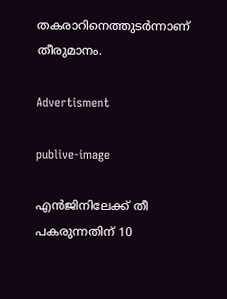തകരാറിനെത്തുടര്‍ന്നാണ് തീരുമാനം.

Advertisment

publive-image

എന്‍ജിനിലേക്ക് തീ പകരുന്നതിന് 10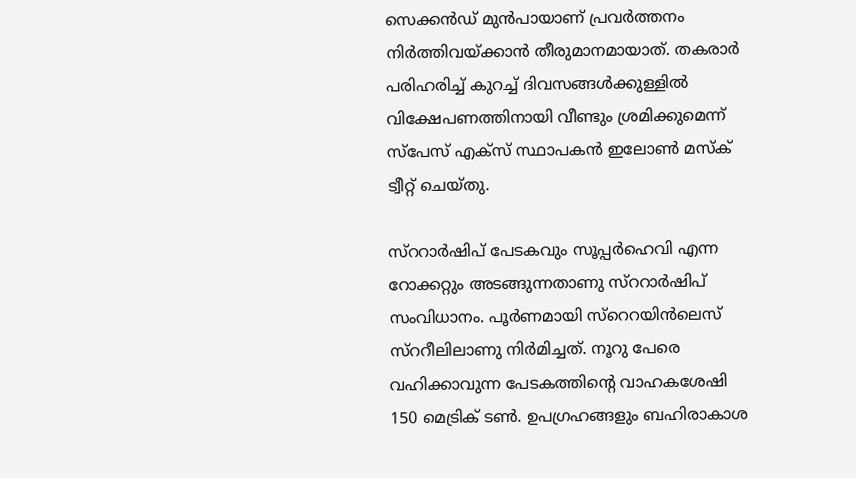സെക്കന്‍ഡ് മുന്‍പായാണ് പ്രവര്‍ത്തനം നിര്‍ത്തിവയ്ക്കാന്‍ തീരുമാനമായാത്. തകരാര്‍ പരിഹരിച്ച് കുറച്ച് ദിവസങ്ങള്‍ക്കുള്ളില്‍ വിക്ഷേപണത്തിനായി വീണ്ടും ശ്രമിക്കുമെന്ന് സ്പേസ് എക്സ് സ്ഥാപകന്‍ ഇലോണ്‍ മസ്ക് ട്വീറ്റ് ചെയ്തു.

സ്ററാര്‍ഷിപ് പേടകവും സൂപ്പര്‍ഹെവി എന്ന റോക്കറ്റും അടങ്ങുന്നതാണു സ്ററാര്‍ഷിപ് സംവിധാനം. പൂര്‍ണമായി സ്റെറയിന്‍ലെസ് സ്ററീലിലാണു നിര്‍മിച്ചത്. നൂറു പേരെ വഹിക്കാവുന്ന പേടകത്തിന്റെ വാഹകശേഷി 150 മെട്രിക് ടണ്‍. ഉപഗ്രഹങ്ങളും ബഹിരാകാശ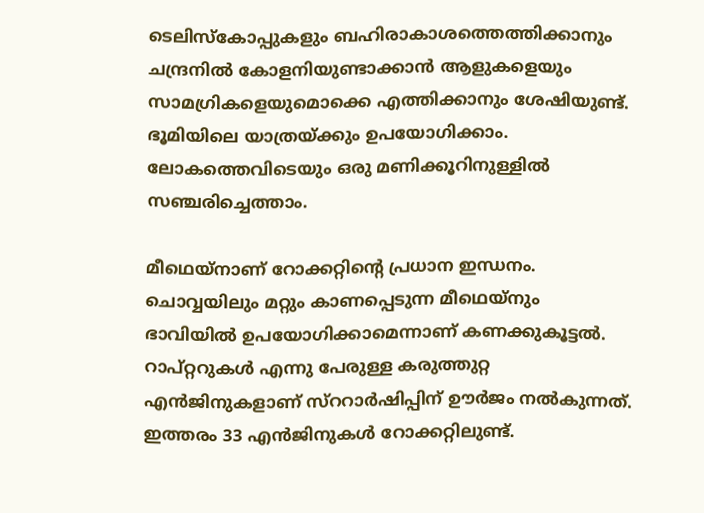ടെലിസ്കോപ്പുകളും ബഹിരാകാശത്തെത്തിക്കാനും ചന്ദ്രനില്‍ കോളനിയുണ്ടാക്കാന്‍ ആളുകളെയും സാമഗ്രികളെയുമൊക്കെ എത്തിക്കാനും ശേഷിയുണ്ട്. ഭൂമിയിലെ യാത്രയ്ക്കും ഉപയോഗിക്കാം. ലോകത്തെവിടെയും ഒരു മണിക്കൂറിനുള്ളില്‍ സഞ്ചരിച്ചെത്താം.

മീഥെയ്നാണ് റോക്കറ്റിന്റെ പ്രധാന ഇന്ധനം. ചൊവ്വയിലും മറ്റും കാണപ്പെടുന്ന മീഥെയ്നും ഭാവിയില്‍ ഉപയോഗിക്കാമെന്നാണ് കണക്കുകൂട്ടല്‍. റാപ്റ്ററുകള്‍ എന്നു പേരുള്ള കരുത്തുറ്റ എന്‍ജിനുകളാണ് സ്ററാര്‍ഷിപ്പിന് ഊര്‍ജം നല്‍കുന്നത്. ഇത്തരം 33 എന്‍ജിനുകള്‍ റോക്കറ്റിലുണ്ട്.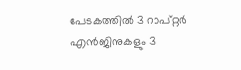പേടകത്തില്‍ 3 റാപ്റ്റര്‍ എന്‍ജിനുകളും 3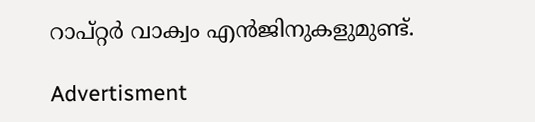റാപ്റ്റര്‍ വാക്വം എന്‍ജിനുകളുമുണ്ട്.

Advertisment